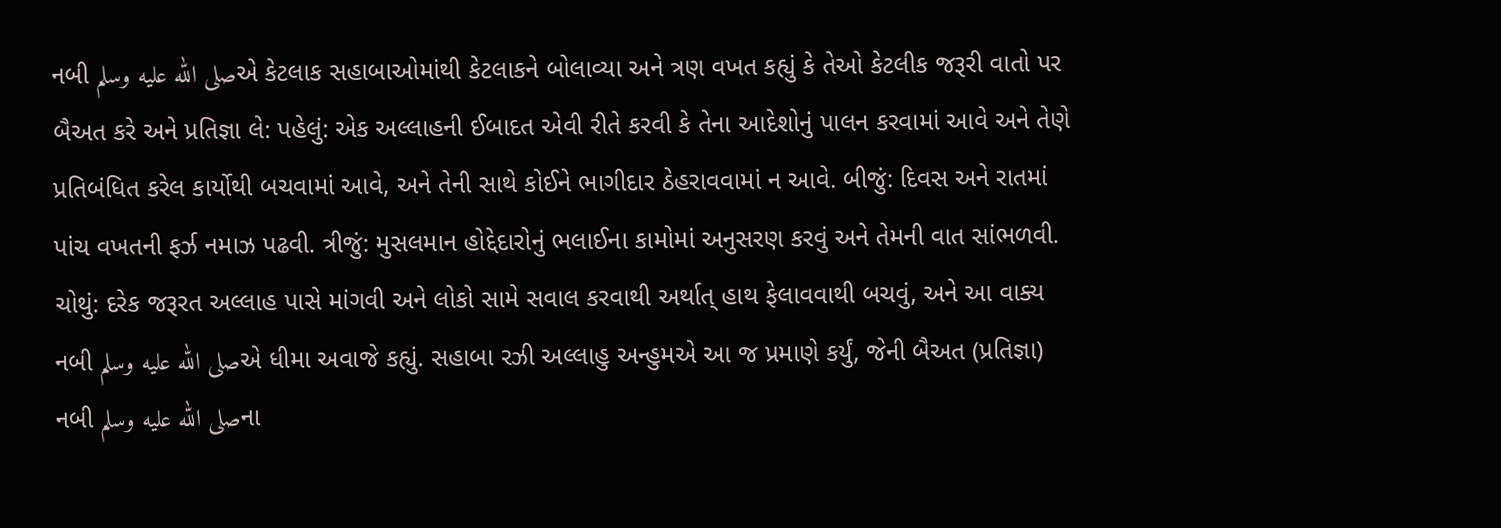નબી صلى الله عليه وسلمએ કેટલાક સહાબાઓમાંથી કેટલાકને બોલાવ્યા અને ત્રણ વખત કહ્યું કે તેઓ કેટલીક જરૂરી વાતો પર બૈઅત કરે અને પ્રતિજ્ઞા લે: પહેલું: એક અલ્લાહની ઈબાદત એવી રીતે કરવી કે તેના આદેશોનું પાલન કરવામાં આવે અને તેણે પ્રતિબંધિત કરેલ કાર્યોથી બચવામાં આવે, અને તેની સાથે કોઈને ભાગીદાર ઠેહરાવવામાં ન આવે. બીજું: દિવસ અને રાતમાં પાંચ વખતની ફર્ઝ નમાઝ પઢવી. ત્રીજું: મુસલમાન હોદ્દેદારોનું ભલાઈના કામોમાં અનુસરણ કરવું અને તેમની વાત સાંભળવી. ચોથું: દરેક જરૂરત અલ્લાહ પાસે માંગવી અને લોકો સામે સવાલ કરવાથી અર્થાત્ હાથ ફેલાવવાથી બચવું, અને આ વાક્ય નબી صلى الله عليه وسلمએ ધીમા અવાજે કહ્યું. સહાબા રઝી અલ્લાહુ અન્હુમએ આ જ પ્રમાણે કર્યું, જેની બૈઅત (પ્રતિજ્ઞા) નબી صلى الله عليه وسلمના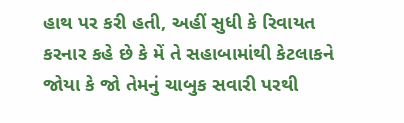હાથ પર કરી હતી, અહીં સુધી કે રિવાયત કરનાર કહે છે કે મેં તે સહાબામાંથી કેટલાકને જોયા કે જો તેમનું ચાબુક સવારી પરથી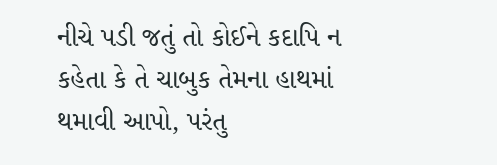નીચે પડી જતું તો કોઈને કદાપિ ન કહેતા કે તે ચાબુક તેમના હાથમાં થમાવી આપો, પરંતુ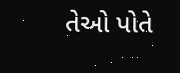તેઓ પોતે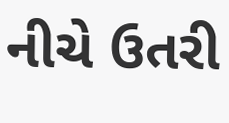નીચે ઉતરી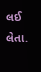લઈ લેતા.